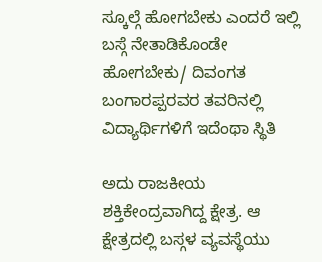ಸ್ಕೂಲ್ಗೆ ಹೋಗಬೇಕು ಎಂದರೆ ಇಲ್ಲಿ ಬಸ್ಗೆ ನೇತಾಡಿಕೊಂಡೇ ಹೋಗಬೇಕು/ ದಿವಂಗತ ಬಂಗಾರಪ್ಪರವರ ತವರಿನಲ್ಲಿ ವಿದ್ಯಾರ್ಥಿಗಳಿಗೆ ಇದೆಂಥಾ ಸ್ಥಿತಿ

ಅದು ರಾಜಕೀಯ ಶಕ್ತಿಕೇಂದ್ರವಾಗಿದ್ದ ಕ್ಷೇತ್ರ. ಆ ಕ್ಷೇತ್ರದಲ್ಲಿ ಬಸ್ಗಳ ವ್ಯವಸ್ಥೆಯು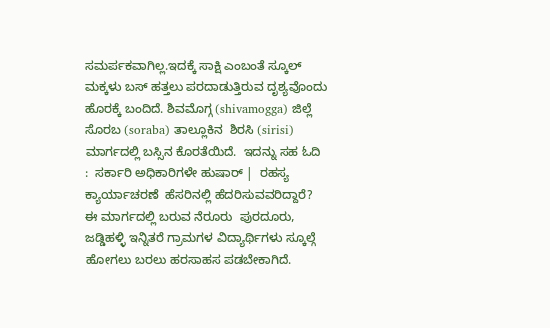ಸಮರ್ಪಕವಾಗಿಲ್ಲ.ಇದಕ್ಕೆ ಸಾಕ್ಷಿ ಎಂಬಂತೆ ಸ್ಕೂಲ್ ಮಕ್ಕಳು ಬಸ್ ಹತ್ತಲು ಪರದಾಡುತ್ತಿರುವ ದೃಶ್ಯವೊಂದು ಹೊರಕ್ಕೆ ಬಂದಿದೆ. ಶಿವಮೊಗ್ಗ (shivamogga) ಜಿಲ್ಲೆ ಸೊರಬ (soraba) ತಾಲ್ಲೂಕಿನ  ಶಿರಸಿ (sirisi) ಮಾರ್ಗದಲ್ಲಿ ಬಸ್ಸಿನ ಕೊರತೆಯಿದೆ.  ಇದನ್ನು ಸಹ ಓದಿ :  ಸರ್ಕಾರಿ ಅಧಿಕಾರಿಗಳೇ ಹುಷಾರ್ |  ರಹಸ್ಯ ಕ್ಯಾರ್ಯಾಚರಣೆ  ಹೆಸರಿನಲ್ಲಿ ಹೆದರಿಸುವವರಿದ್ದಾರೆ?   ಈ ಮಾರ್ಗದಲ್ಲಿ ಬರುವ ನೆರೂರು  ಪುರದೂರು, ಜಡ್ಡಿಹಳ್ಳಿ ಇನ್ನಿತರೆ ಗ್ರಾಮಗಳ ವಿದ್ಯಾರ್ಥಿಗಳು ಸ್ಕೂಲ್ಗೆ ಹೋಗಲು ಬರಲು ಹರಸಾಹಸ ಪಡಬೇಕಾಗಿದೆ.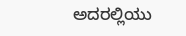ಅದರಲ್ಲಿಯು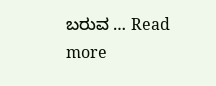ಬರುವ … Read more